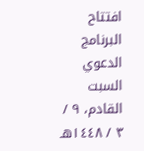افتتاح البرنامج الدعوي السبت القادم، ٩ / ٣ / ١٤٤٨هـ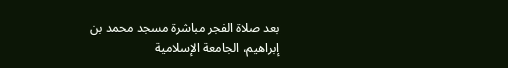بعد صلاة الفجر مباشرة مسجد محمد بن إبراهيم، الجامعة الإسلامية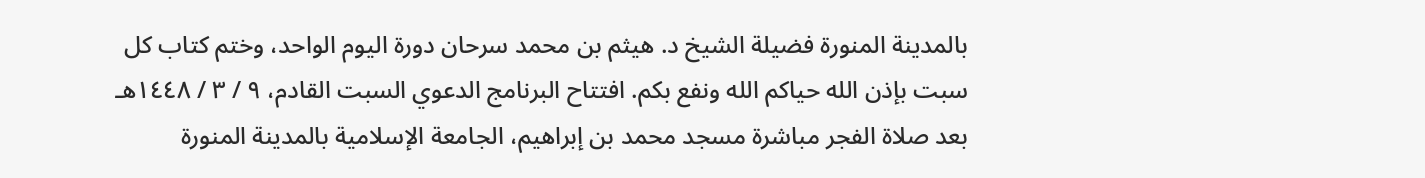بالمدينة المنورة فضيلة الشيخ د. هيثم بن محمد سرحان دورة اليوم الواحد، وختم كتاب كل سبت بإذن الله حياكم الله ونفع بكم. افتتاح البرنامج الدعوي السبت القادم، ٩ / ٣ / ١٤٤٨هـ بعد صلاة الفجر مباشرة مسجد محمد بن إبراهيم، الجامعة الإسلامية بالمدينة المنورة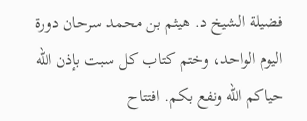فضيلة الشيخ د. هيثم بن محمد سرحان دورة اليوم الواحد، وختم كتاب كل سبت بإذن الله حياكم الله ونفع بكم. افتتاح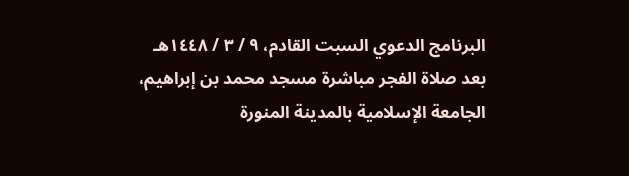البرنامج الدعوي السبت القادم، ٩ / ٣ / ١٤٤٨هـ بعد صلاة الفجر مباشرة مسجد محمد بن إبراهيم، الجامعة الإسلامية بالمدينة المنورة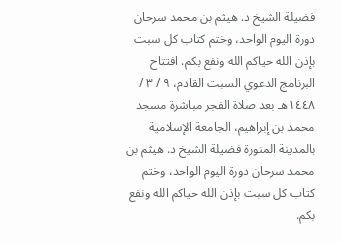فضيلة الشيخ د. هيثم بن محمد سرحان دورة اليوم الواحد، وختم كتاب كل سبت بإذن الله حياكم الله ونفع بكم. افتتاح البرنامج الدعوي السبت القادم، ٩ / ٣ / ١٤٤٨هـ بعد صلاة الفجر مباشرة مسجد محمد بن إبراهيم، الجامعة الإسلامية بالمدينة المنورة فضيلة الشيخ د. هيثم بن محمد سرحان دورة اليوم الواحد، وختم كتاب كل سبت بإذن الله حياكم الله ونفع بكم.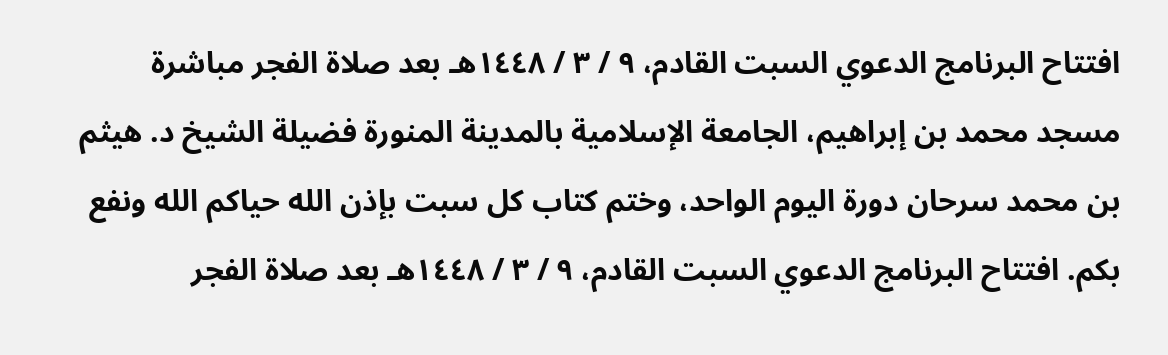افتتاح البرنامج الدعوي السبت القادم، ٩ / ٣ / ١٤٤٨هـ بعد صلاة الفجر مباشرة مسجد محمد بن إبراهيم، الجامعة الإسلامية بالمدينة المنورة فضيلة الشيخ د. هيثم بن محمد سرحان دورة اليوم الواحد، وختم كتاب كل سبت بإذن الله حياكم الله ونفع بكم. افتتاح البرنامج الدعوي السبت القادم، ٩ / ٣ / ١٤٤٨هـ بعد صلاة الفجر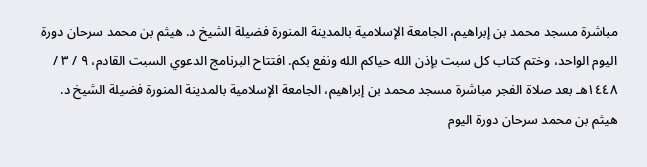مباشرة مسجد محمد بن إبراهيم، الجامعة الإسلامية بالمدينة المنورة فضيلة الشيخ د. هيثم بن محمد سرحان دورة اليوم الواحد، وختم كتاب كل سبت بإذن الله حياكم الله ونفع بكم. افتتاح البرنامج الدعوي السبت القادم، ٩ / ٣ / ١٤٤٨هـ بعد صلاة الفجر مباشرة مسجد محمد بن إبراهيم، الجامعة الإسلامية بالمدينة المنورة فضيلة الشيخ د. هيثم بن محمد سرحان دورة اليوم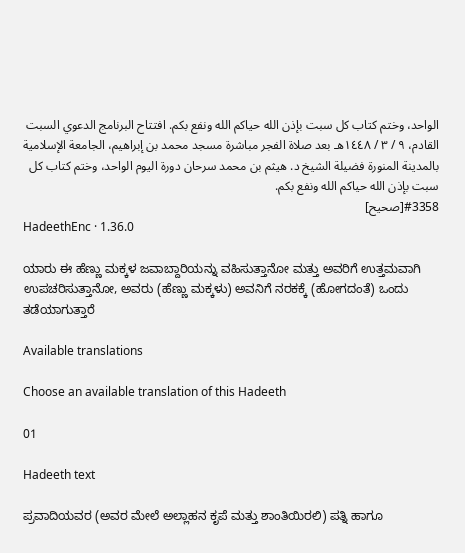الواحد، وختم كتاب كل سبت بإذن الله حياكم الله ونفع بكم. افتتاح البرنامج الدعوي السبت القادم، ٩ / ٣ / ١٤٤٨هـ بعد صلاة الفجر مباشرة مسجد محمد بن إبراهيم، الجامعة الإسلامية بالمدينة المنورة فضيلة الشيخ د. هيثم بن محمد سرحان دورة اليوم الواحد، وختم كتاب كل سبت بإذن الله حياكم الله ونفع بكم.
#3358[صحيح]
HadeethEnc · 1.36.0

ಯಾರು ಈ ಹೆಣ್ಣು ಮಕ್ಕಳ ಜವಾಬ್ದಾರಿಯನ್ನು ವಹಿಸುತ್ತಾನೋ ಮತ್ತು ಅವರಿಗೆ ಉತ್ತಮವಾಗಿ ಉಪಚರಿಸುತ್ತಾನೋ, ಅವರು (ಹೆಣ್ಣು ಮಕ್ಕಳು) ಅವನಿಗೆ ನರಕಕ್ಕೆ (ಹೋಗದಂತೆ) ಒಂದು ತಡೆಯಾಗುತ್ತಾರೆ

Available translations

Choose an available translation of this Hadeeth

01

Hadeeth text

ಪ್ರವಾದಿಯವರ (ಅವರ ಮೇಲೆ ಅಲ್ಲಾಹನ ಕೃಪೆ ಮತ್ತು ಶಾಂತಿಯಿರಲಿ) ಪತ್ನಿ ಹಾಗೂ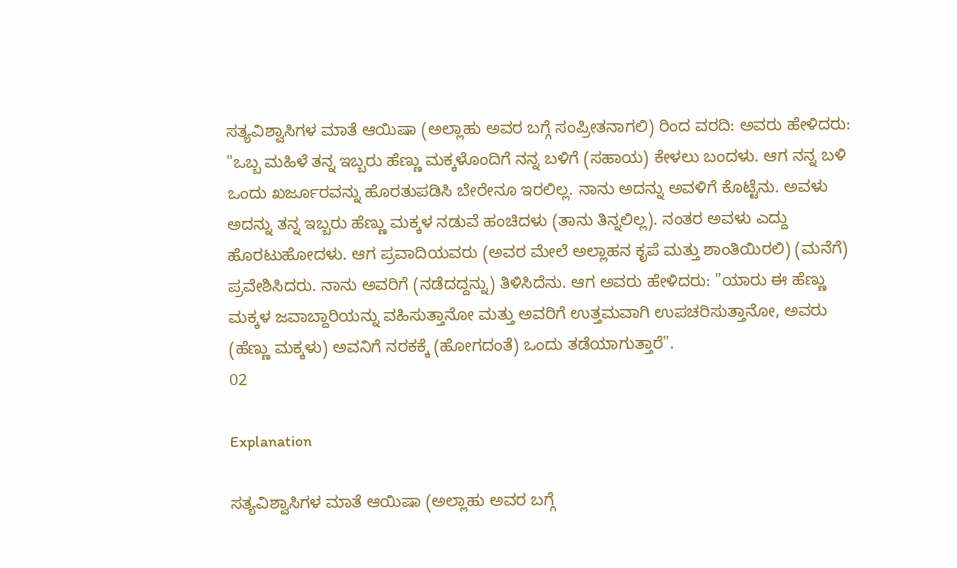ಸತ್ಯವಿಶ್ವಾಸಿಗಳ ಮಾತೆ ಆಯಿಷಾ (ಅಲ್ಲಾಹು ಅವರ ಬಗ್ಗೆ ಸಂಪ್ರೀತನಾಗಲಿ) ರಿಂದ ವರದಿ: ಅವರು ಹೇಳಿದರು: "ಒಬ್ಬ ಮಹಿಳೆ ತನ್ನ ಇಬ್ಬರು ಹೆಣ್ಣು ಮಕ್ಕಳೊಂದಿಗೆ ನನ್ನ ಬಳಿಗೆ (ಸಹಾಯ) ಕೇಳಲು ಬಂದಳು. ಆಗ ನನ್ನ ಬಳಿ ಒಂದು ಖರ್ಜೂರವನ್ನು ಹೊರತುಪಡಿಸಿ ಬೇರೇನೂ ಇರಲಿಲ್ಲ. ನಾನು ಅದನ್ನು ಅವಳಿಗೆ ಕೊಟ್ಟೆನು. ಅವಳು ಅದನ್ನು ತನ್ನ ಇಬ್ಬರು ಹೆಣ್ಣು ಮಕ್ಕಳ ನಡುವೆ ಹಂಚಿದಳು (ತಾನು ತಿನ್ನಲಿಲ್ಲ). ನಂತರ ಅವಳು ಎದ್ದು ಹೊರಟುಹೋದಳು. ಆಗ ಪ್ರವಾದಿಯವರು (ಅವರ ಮೇಲೆ ಅಲ್ಲಾಹನ ಕೃಪೆ ಮತ್ತು ಶಾಂತಿಯಿರಲಿ) (ಮನೆಗೆ) ಪ್ರವೇಶಿಸಿದರು. ನಾನು ಅವರಿಗೆ (ನಡೆದದ್ದನ್ನು) ತಿಳಿಸಿದೆನು. ಆಗ ಅವರು ಹೇಳಿದರು: "ಯಾರು ಈ ಹೆಣ್ಣು ಮಕ್ಕಳ ಜವಾಬ್ದಾರಿಯನ್ನು ವಹಿಸುತ್ತಾನೋ ಮತ್ತು ಅವರಿಗೆ ಉತ್ತಮವಾಗಿ ಉಪಚರಿಸುತ್ತಾನೋ, ಅವರು (ಹೆಣ್ಣು ಮಕ್ಕಳು) ಅವನಿಗೆ ನರಕಕ್ಕೆ (ಹೋಗದಂತೆ) ಒಂದು ತಡೆಯಾಗುತ್ತಾರೆ".
02

Explanation

ಸತ್ಯವಿಶ್ವಾಸಿಗಳ ಮಾತೆ ಆಯಿಷಾ (ಅಲ್ಲಾಹು ಅವರ ಬಗ್ಗೆ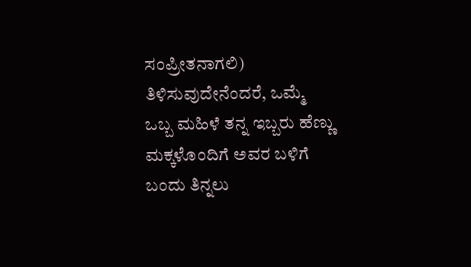ಸಂಪ್ರೀತನಾಗಲಿ) ತಿಳಿಸುವುದೇನೆಂದರೆ, ಒಮ್ಮೆ ಒಬ್ಬ ಮಹಿಳೆ ತನ್ನ ಇಬ್ಬರು ಹೆಣ್ಣು ಮಕ್ಕಳೊಂದಿಗೆ ಅವರ ಬಳಿಗೆ ಬಂದು ತಿನ್ನಲು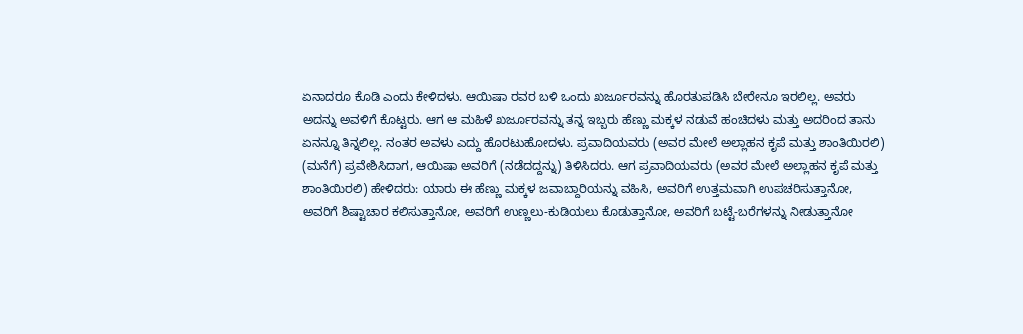ಏನಾದರೂ ಕೊಡಿ ಎಂದು ಕೇಳಿದಳು. ಆಯಿಷಾ ರವರ ಬಳಿ ಒಂದು ಖರ್ಜೂರವನ್ನು ಹೊರತುಪಡಿಸಿ ಬೇರೇನೂ ಇರಲಿಲ್ಲ. ಅವರು ಅದನ್ನು ಅವಳಿಗೆ ಕೊಟ್ಟರು. ಆಗ ಆ ಮಹಿಳೆ ಖರ್ಜೂರವನ್ನು ತನ್ನ ಇಬ್ಬರು ಹೆಣ್ಣು ಮಕ್ಕಳ ನಡುವೆ ಹಂಚಿದಳು ಮತ್ತು ಅದರಿಂದ ತಾನು ಏನನ್ನೂ ತಿನ್ನಲಿಲ್ಲ. ನಂತರ ಅವಳು ಎದ್ದು ಹೊರಟುಹೋದಳು. ಪ್ರವಾದಿಯವರು (ಅವರ ಮೇಲೆ ಅಲ್ಲಾಹನ ಕೃಪೆ ಮತ್ತು ಶಾಂತಿಯಿರಲಿ) (ಮನೆಗೆ) ಪ್ರವೇಶಿಸಿದಾಗ, ಆಯಿಷಾ ಅವರಿಗೆ (ನಡೆದದ್ದನ್ನು) ತಿಳಿಸಿದರು. ಆಗ ಪ್ರವಾದಿಯವರು (ಅವರ ಮೇಲೆ ಅಲ್ಲಾಹನ ಕೃಪೆ ಮತ್ತು ಶಾಂತಿಯಿರಲಿ) ಹೇಳಿದರು: ಯಾರು ಈ ಹೆಣ್ಣು ಮಕ್ಕಳ ಜವಾಬ್ದಾರಿಯನ್ನು ವಹಿಸಿ, ಅವರಿಗೆ ಉತ್ತಮವಾಗಿ ಉಪಚರಿಸುತ್ತಾನೋ, ಅವರಿಗೆ ಶಿಷ್ಟಾಚಾರ ಕಲಿಸುತ್ತಾನೋ, ಅವರಿಗೆ ಉಣ್ಣಲು-ಕುಡಿಯಲು ಕೊಡುತ್ತಾನೋ, ಅವರಿಗೆ ಬಟ್ಟೆ-ಬರೆಗಳನ್ನು ನೀಡುತ್ತಾನೋ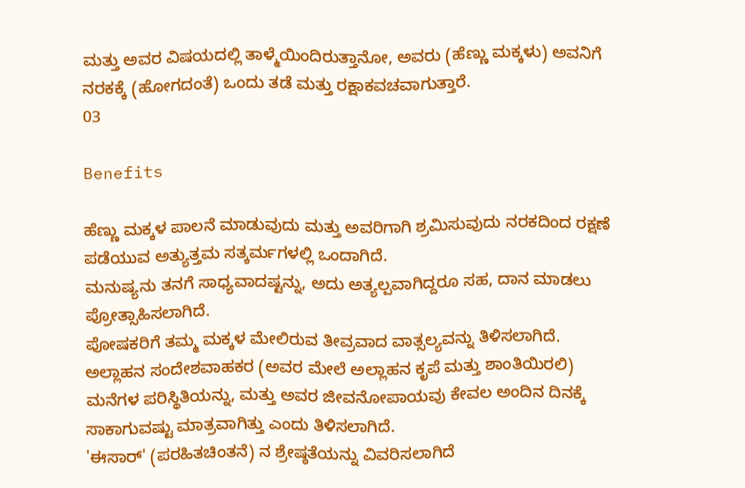ಮತ್ತು ಅವರ ವಿಷಯದಲ್ಲಿ ತಾಳ್ಮೆಯಿಂದಿರುತ್ತಾನೋ, ಅವರು (ಹೆಣ್ಣು ಮಕ್ಕಳು) ಅವನಿಗೆ ನರಕಕ್ಕೆ (ಹೋಗದಂತೆ) ಒಂದು ತಡೆ ಮತ್ತು ರಕ್ಷಾಕವಚವಾಗುತ್ತಾರೆ.
03

Benefits

ಹೆಣ್ಣು ಮಕ್ಕಳ ಪಾಲನೆ ಮಾಡುವುದು ಮತ್ತು ಅವರಿಗಾಗಿ ಶ್ರಮಿಸುವುದು ನರಕದಿಂದ ರಕ್ಷಣೆ ಪಡೆಯುವ ಅತ್ಯುತ್ತಮ ಸತ್ಕರ್ಮಗಳಲ್ಲಿ ಒಂದಾಗಿದೆ.
ಮನುಷ್ಯನು ತನಗೆ ಸಾಧ್ಯವಾದಷ್ಟನ್ನು, ಅದು ಅತ್ಯಲ್ಪವಾಗಿದ್ದರೂ ಸಹ, ದಾನ ಮಾಡಲು ಪ್ರೋತ್ಸಾಹಿಸಲಾಗಿದೆ.
ಪೋಷಕರಿಗೆ ತಮ್ಮ ಮಕ್ಕಳ ಮೇಲಿರುವ ತೀವ್ರವಾದ ವಾತ್ಸಲ್ಯವನ್ನು ತಿಳಿಸಲಾಗಿದೆ.
ಅಲ್ಲಾಹನ ಸಂದೇಶವಾಹಕರ (ಅವರ ಮೇಲೆ ಅಲ್ಲಾಹನ ಕೃಪೆ ಮತ್ತು ಶಾಂತಿಯಿರಲಿ) ಮನೆಗಳ ಪರಿಸ್ಥಿತಿಯನ್ನು, ಮತ್ತು ಅವರ ಜೀವನೋಪಾಯವು ಕೇವಲ ಅಂದಿನ ದಿನಕ್ಕೆ ಸಾಕಾಗುವಷ್ಟು ಮಾತ್ರವಾಗಿತ್ತು ಎಂದು ತಿಳಿಸಲಾಗಿದೆ.
'ಈಸಾರ್' (ಪರಹಿತಚಿಂತನೆ) ನ ಶ್ರೇಷ್ಠತೆಯನ್ನು ವಿವರಿಸಲಾಗಿದೆ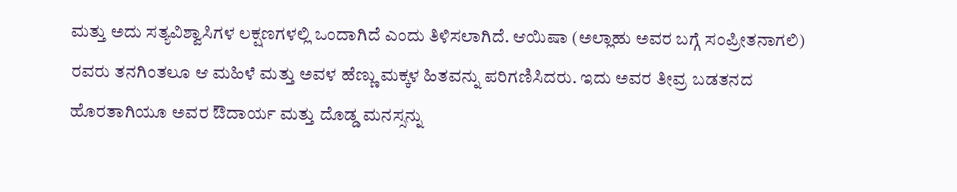ಮತ್ತು ಅದು ಸತ್ಯವಿಶ್ವಾಸಿಗಳ ಲಕ್ಷಣಗಳಲ್ಲಿ ಒಂದಾಗಿದೆ ಎಂದು ತಿಳಿಸಲಾಗಿದೆ. ಆಯಿಷಾ (ಅಲ್ಲಾಹು ಅವರ ಬಗ್ಗೆ ಸಂಪ್ರೀತನಾಗಲಿ) ರವರು ತನಗಿಂತಲೂ ಆ ಮಹಿಳೆ ಮತ್ತು ಅವಳ ಹೆಣ್ಣು ಮಕ್ಕಳ ಹಿತವನ್ನು ಪರಿಗಣಿಸಿದರು. ಇದು ಅವರ ತೀವ್ರ ಬಡತನದ ಹೊರತಾಗಿಯೂ ಅವರ ಔದಾರ್ಯ ಮತ್ತು ದೊಡ್ಡ ಮನಸ್ಸನ್ನು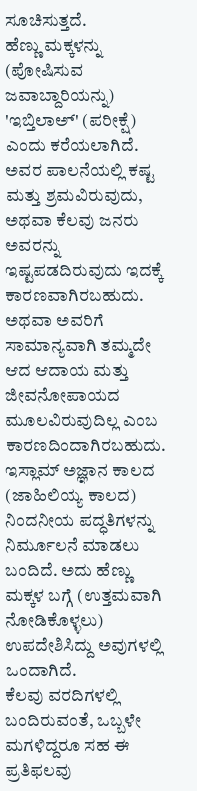ಸೂಚಿಸುತ್ತದೆ.
ಹೆಣ್ಣು ಮಕ್ಕಳನ್ನು (ಪೋಷಿಸುವ ಜವಾಬ್ದಾರಿಯನ್ನು) 'ಇಬ್ತಿಲಾಅ್' (ಪರೀಕ್ಷೆ) ಎಂದು ಕರೆಯಲಾಗಿದೆ. ಅವರ ಪಾಲನೆಯಲ್ಲಿ ಕಷ್ಟ ಮತ್ತು ಶ್ರಮವಿರುವುದು, ಅಥವಾ ಕೆಲವು ಜನರು ಅವರನ್ನು ಇಷ್ಟಪಡದಿರುವುದು ಇದಕ್ಕೆ ಕಾರಣವಾಗಿರಬಹುದು. ಅಥವಾ ಅವರಿಗೆ ಸಾಮಾನ್ಯವಾಗಿ ತಮ್ಮದೇ ಆದ ಆದಾಯ ಮತ್ತು ಜೀವನೋಪಾಯದ ಮೂಲವಿರುವುದಿಲ್ಲ ಎಂಬ ಕಾರಣದಿಂದಾಗಿರಬಹುದು.
ಇಸ್ಲಾಮ್ ಅಜ್ಞಾನ ಕಾಲದ (ಜಾಹಿಲಿಯ್ಯ ಕಾಲದ) ನಿಂದನೀಯ ಪದ್ಧತಿಗಳನ್ನು ನಿರ್ಮೂಲನೆ ಮಾಡಲು ಬಂದಿದೆ. ಅದು ಹೆಣ್ಣು ಮಕ್ಕಳ ಬಗ್ಗೆ (ಉತ್ತಮವಾಗಿ ನೋಡಿಕೊಳ್ಳಲು) ಉಪದೇಶಿಸಿದ್ದು ಅವುಗಳಲ್ಲಿ ಒಂದಾಗಿದೆ.
ಕೆಲವು ವರದಿಗಳಲ್ಲಿ ಬಂದಿರುವಂತೆ, ಒಬ್ಬಳೇ ಮಗಳಿದ್ದರೂ ಸಹ ಈ ಪ್ರತಿಫಲವು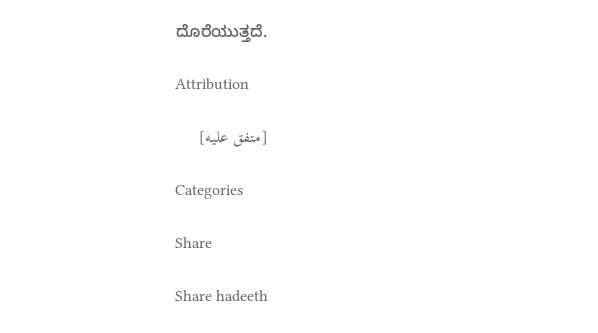ದೊರೆಯುತ್ತದೆ.

Attribution

[متفق عليه]

Categories

Share

Share hadeeth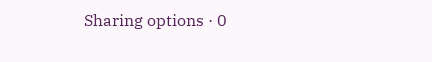Sharing options · 0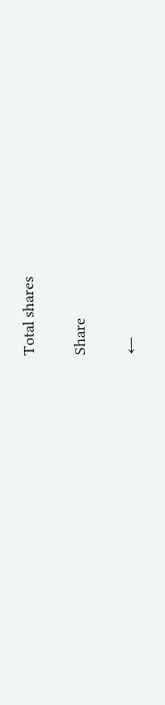Total shares

Share

←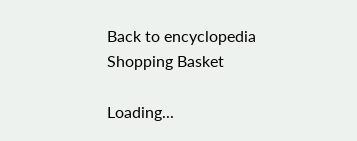Back to encyclopedia
Shopping Basket

Loading...